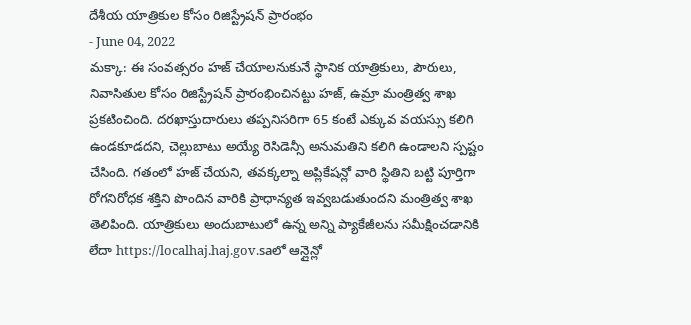దేశీయ యాత్రికుల కోసం రిజిస్ట్రేషన్ ప్రారంభం
- June 04, 2022
మక్కా: ఈ సంవత్సరం హజ్ చేయాలనుకునే స్థానిక యాత్రికులు, పౌరులు, నివాసితుల కోసం రిజిస్ట్రేషన్ ప్రారంభించినట్టు హజ్, ఉమ్రా మంత్రిత్వ శాఖ ప్రకటించింది. దరఖాస్తుదారులు తప్పనిసరిగా 65 కంటే ఎక్కువ వయస్సు కలిగి ఉండకూడదని, చెల్లుబాటు అయ్యే రెసిడెన్సీ అనుమతిని కలిగి ఉండాలని స్పష్టం చేసింది. గతంలో హజ్ చేయని, తవక్కల్నా అప్లికేషన్లో వారి స్థితిని బట్టి పూర్తిగా రోగనిరోధక శక్తిని పొందిన వారికి ప్రాధాన్యత ఇవ్వబడుతుందని మంత్రిత్వ శాఖ తెలిపింది. యాత్రికులు అందుబాటులో ఉన్న అన్ని ప్యాకేజీలను సమీక్షించడానికి లేదా https://localhaj.haj.gov.saలో ఆన్లైన్లో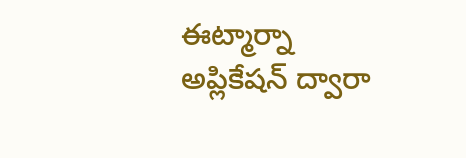ఈట్మార్నా అప్లికేషన్ ద్వారా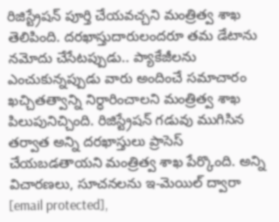రిజిస్ట్రేషన్ పూర్తి చేయవచ్చని మంత్రిత్వ శాఖ తెలిపింది. దరఖాస్తుదారులందరూ తమ డేటాను నమోదు చేసేటప్పుడు.. ప్యాకేజీలను ఎంచుకున్నప్పుడు వారు అందించే సమాచారం ఖచ్చితత్వాన్ని నిర్ధారించాలని మంత్రిత్వ శాఖ పిలుపునిచ్చింది. రిజిస్ట్రేషన్ గడువు ముగిసిన తర్వాత అన్ని దరఖాస్తులు ప్రాసెస్ చేయబడతాయని మంత్రిత్వ శాఖ పేర్కొంది. అన్ని విచారణలు, సూచనలను ఇ-మెయిల్ ద్వారా [email protected],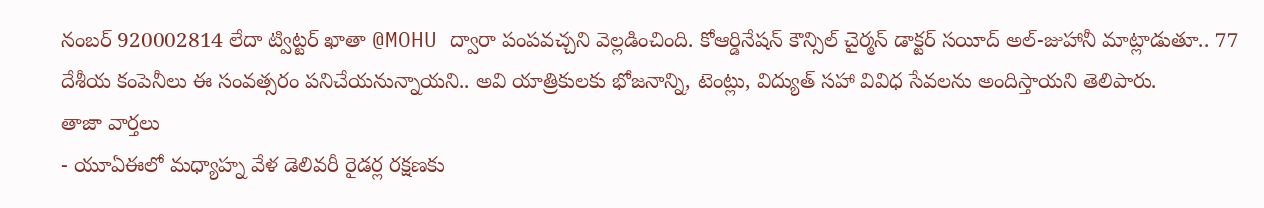నంబర్ 920002814 లేదా ట్విట్టర్ ఖాతా @MOHU ద్వారా పంపవచ్చని వెల్లడించింది. కోఆర్డినేషన్ కౌన్సిల్ చైర్మన్ డాక్టర్ సయీద్ అల్-జుహానీ మాట్లాడుతూ.. 77 దేశీయ కంపెనీలు ఈ సంవత్సరం పనిచేయనున్నాయని.. అవి యాత్రికులకు భోజనాన్ని, టెంట్లు, విద్యుత్ సహా వివిధ సేవలను అందిస్తాయని తెలిపారు.
తాజా వార్తలు
- యూఏఈలో మధ్యాహ్న వేళ డెలివరీ రైడర్ల రక్షణకు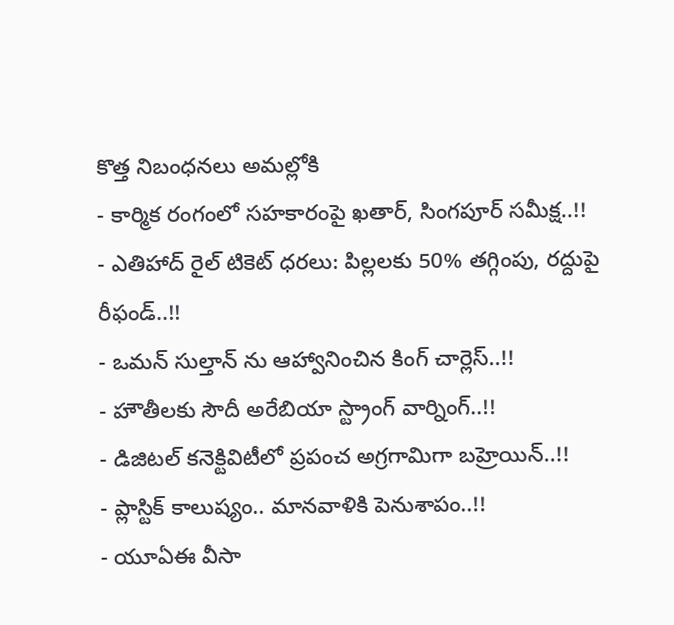కొత్త నిబంధనలు అమల్లోకి
- కార్మిక రంగంలో సహకారంపై ఖతార్, సింగపూర్ సమీక్ష..!!
- ఎతిహాద్ రైల్ టికెట్ ధరలు: పిల్లలకు 50% తగ్గింపు, రద్దుపై రీఫండ్..!!
- ఒమన్ సుల్తాన్ ను ఆహ్వానించిన కింగ్ చార్లెస్..!!
- హౌతీలకు సౌదీ అరేబియా స్ట్రాంగ్ వార్నింగ్..!!
- డిజిటల్ కనెక్టివిటీలో ప్రపంచ అగ్రగామిగా బహ్రెయిన్..!!
- ప్లాస్టిక్ కాలుష్యం.. మానవాళికి పెనుశాపం..!!
- యూఏఈ వీసా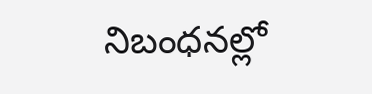నిబంధనల్లో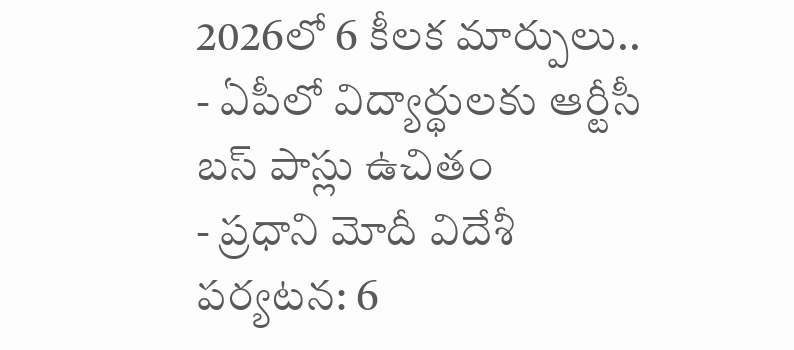2026లో 6 కీలక మార్పులు..
- ఏపీలో విద్యార్థులకు ఆర్టీసీ బస్ పాస్లు ఉచితం
- ప్రధాని మోదీ విదేశీ పర్యటన: 6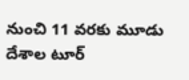నుంచి 11 వరకు మూడు దేశాల టూర్